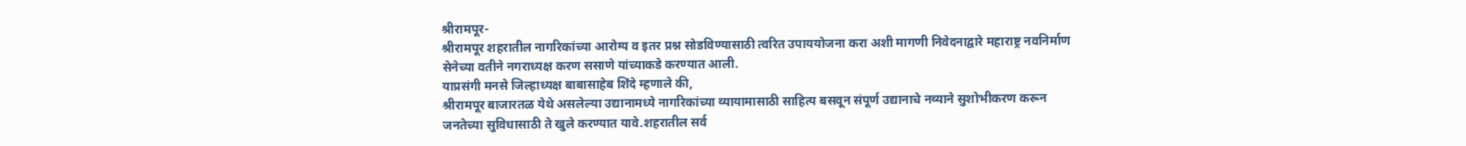श्रीरामपूर-
श्रीरामपूर शहरातील नागरिकांच्या आरोग्य व इतर प्रश्न सोडविण्यासाठी त्वरित उपाययोजना करा अशी मागणी निवेदनाद्वारे महाराष्ट्र नवनिर्माण सेनेच्या वतीने नगराध्यक्ष करण ससाणे यांच्याकडे करण्यात आली.
याप्रसंगी मनसे जिल्हाध्यक्ष बाबासाहेब शिंदे म्हणाले की,
श्रीरामपूर बाजारतळ येथे असलेल्या उद्यानामध्ये नागरिकांच्या व्यायामासाठी साहित्य बसवून संपूर्ण उद्यानाचे नव्याने सुशोभीकरण करून जनतेच्या सुविधासाठी ते खुले करण्यात यावे.शहरातील सर्व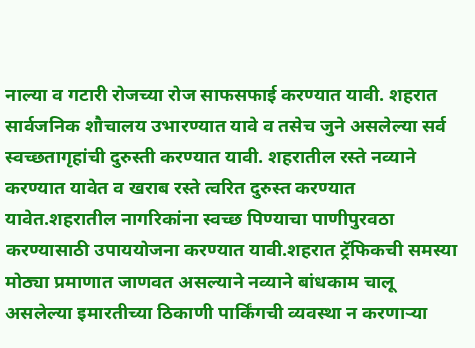नाल्या व गटारी रोजच्या रोज साफसफाई करण्यात यावी. शहरात सार्वजनिक शौचालय उभारण्यात यावे व तसेच जुने असलेल्या सर्व स्वच्छतागृहांची दुरुस्ती करण्यात यावी. शहरातील रस्ते नव्याने करण्यात यावेत व खराब रस्ते त्वरित दुरुस्त करण्यात यावेत.शहरातील नागरिकांना स्वच्छ पिण्याचा पाणीपुरवठा करण्यासाठी उपाययोजना करण्यात यावी.शहरात ट्रॅफिकची समस्या मोठ्या प्रमाणात जाणवत असल्याने नव्याने बांधकाम चालू असलेल्या इमारतीच्या ठिकाणी पार्किंगची व्यवस्था न करणाऱ्या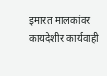इमारत मालकांवर कायदेशीर कार्यवाही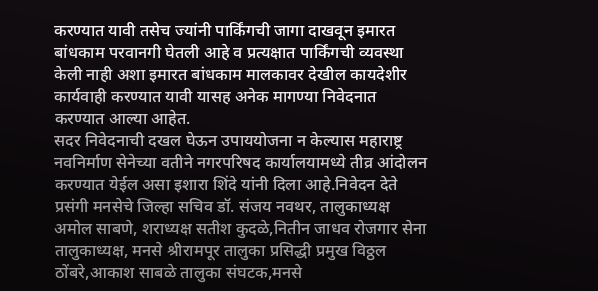करण्यात यावी तसेच ज्यांनी पार्किंगची जागा दाखवून इमारत बांधकाम परवानगी घेतली आहे व प्रत्यक्षात पार्किंगची व्यवस्था केली नाही अशा इमारत बांधकाम मालकावर देखील कायदेशीर कार्यवाही करण्यात यावी यासह अनेक मागण्या निवेदनात करण्यात आल्या आहेत.
सदर निवेदनाची दखल घेऊन उपाययोजना न केल्यास महाराष्ट्र नवनिर्माण सेनेच्या वतीने नगरपरिषद कार्यालयामध्ये तीव्र आंदोलन करण्यात येईल असा इशारा शिंदे यांनी दिला आहे.निवेदन देते प्रसंगी मनसेचे जिल्हा सचिव डॉ. संजय नवथर, तालुकाध्यक्ष अमोल साबणे, शराध्यक्ष सतीश कुदळे,नितीन जाधव रोजगार सेना तालुकाध्यक्ष, मनसे श्रीरामपूर तालुका प्रसिद्धी प्रमुख विठ्ठल ठोंबरे,आकाश साबळे तालुका संघटक,मनसे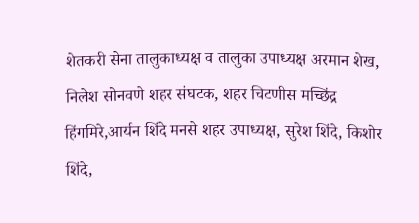शेतकरी सेना तालुकाध्यक्ष व तालुका उपाध्यक्ष अरमान शेख, निलेश सोनवणे शहर संघटक, शहर चिटणीस मच्छिंद्र हिंगमिरे,आर्यन शिंदे मनसे शहर उपाध्यक्ष, सुरेश शिंदे, किशोर शिंदे,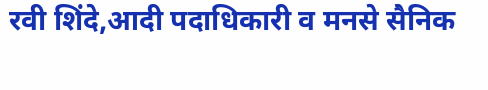रवी शिंदे,आदी पदाधिकारी व मनसे सैनिक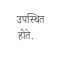उपस्थित होते.